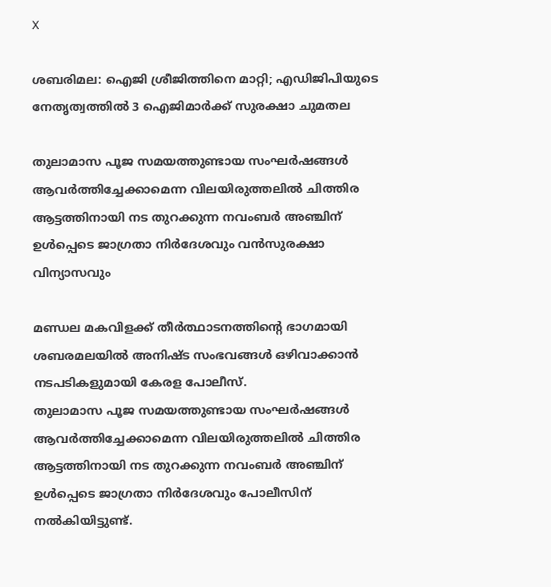X

ശബരിമല: ഐജി ശ്രീജിത്തിനെ മാറ്റി; എഡിജിപിയുടെ നേതൃത്വത്തില്‍ 3 ഐജിമാര്‍ക്ക് സുരക്ഷാ ചുമതല

തുലാമാസ പൂജ സമയത്തുണ്ടായ സംഘര്‍ഷങ്ങള്‍ ആവര്‍ത്തിച്ചേക്കാമെന്ന വിലയിരുത്തലില്‍ ചിത്തിര ആട്ടത്തിനായി നട തുറക്കുന്ന നവംബര്‍ അഞ്ചിന് ഉള്‍പ്പെടെ ജാഗ്രതാ നിര്‍ദേശവും വൻസുരക്ഷാ വിന്യാസവും

മണ്ഡല മകവിളക്ക് തീര്‍ത്ഥാടനത്തിന്റെ ഭാഗമായി ശബരമലയില്‍ അനിഷ്ട സംഭവങ്ങള്‍ ഒഴിവാക്കാന്‍ നടപടികളുമായി കേരള പോലീസ്.
തുലാമാസ പൂജ സമയത്തുണ്ടായ സംഘര്‍ഷങ്ങള്‍ ആവര്‍ത്തിച്ചേക്കാമെന്ന വിലയിരുത്തലില്‍ ചിത്തിര ആട്ടത്തിനായി നട തുറക്കുന്ന നവംബര്‍ അഞ്ചിന് ഉള്‍പ്പെടെ ജാഗ്രതാ നിര്‍ദേശവും പോലീസിന് നല്‍കിയിട്ടുണ്ട്.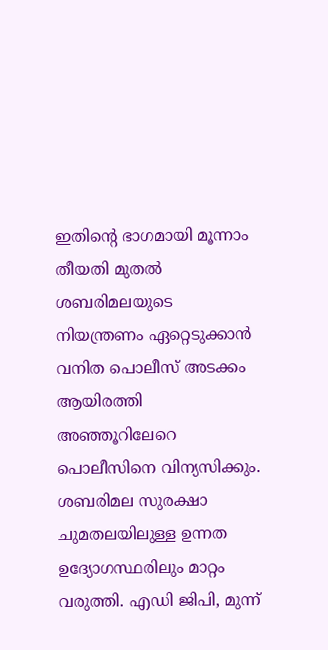ഇതിന്റെ ഭാഗമായി മൂന്നാം തീയതി മുതല്‍ ശബരിമലയുടെ നിയന്ത്രണം ഏറ്റെടുക്കാന്‍ വനിത പൊലീസ് അടക്കം ആയിരത്തി അഞ്ഞൂറിലേറെ പൊലീസിനെ വിന്യസിക്കും. ശബരിമല സുരക്ഷാ ചുമതലയിലുള്ള ഉന്നത ഉദ്യോഗസ്ഥരിലും മാറ്റം വരുത്തി. എഡി ജിപി, മുന്ന്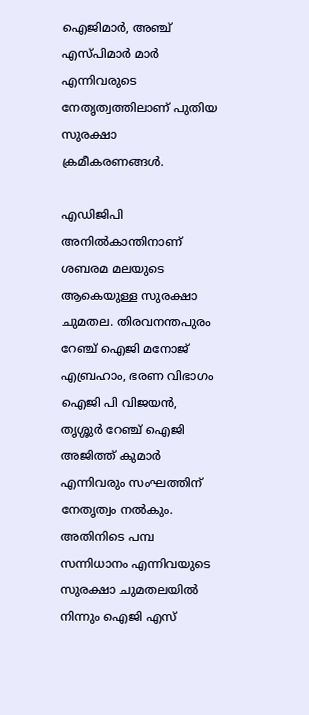ഐജിമാര്‍, അഞ്ച് എസ്പിമാര്‍ മാര്‍ എന്നിവരുടെ നേതൃത്വത്തിലാണ് പുതിയ സുരക്ഷാ ക്രമീകരണങ്ങള്‍.

എഡിജിപി അനില്‍കാന്തിനാണ് ശബരമ മലയുടെ ആകെയുള്ള സുരക്ഷാ ചുമതല. തിരവനന്തപുരം റേഞ്ച് ഐജി മനോജ് എബ്രഹാം, ഭരണ വിഭാഗം ഐജി പി വിജയന്‍, തൃശ്ശുര്‍ റേഞ്ച് ഐജി അജിത്ത് കുമാര്‍ എന്നിവരും സംഘത്തിന് നേതൃത്വം നല്‍കും. അതിനിടെ പമ്പ സന്നിധാനം എന്നിവയുടെ സുരക്ഷാ ചുമതലയില്‍ നിന്നും ഐജി എസ്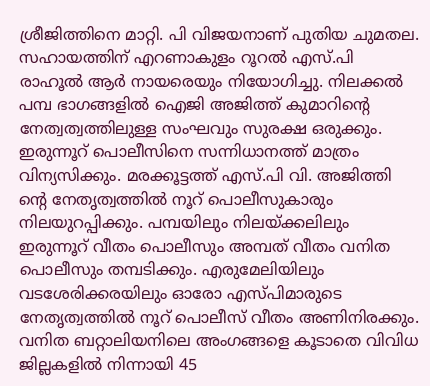ശ്രീജിത്തിനെ മാറ്റി. പി വിജയനാണ് പുതിയ ചുമതല. സഹായത്തിന് എറണാകുളം റൂറല്‍ എസ്.പി രാഹൂല്‍ ആര്‍ നായരെയും നിയോഗിച്ചു. നിലക്കല്‍ പമ്പ ഭാഗങ്ങളില്‍ ഐജി അജിത്ത് കുമാറിന്റെ നേത്വത്വത്തിലുള്ള സംഘവും സുരക്ഷ ഒരുക്കും. ഇരുന്നൂറ് പൊലീസിനെ സന്നിധാനത്ത് മാത്രം വിന്യസിക്കും. മരക്കൂട്ടത്ത് എസ്.പി വി. അജിത്തി ന്റെ നേതൃത്വത്തില്‍ നൂറ് പൊലീസുകാരും നിലയുറപ്പിക്കും. പമ്പയിലും നിലയ്ക്കലിലും ഇരുന്നൂറ് വീതം പൊലീസും അമ്പത് വീതം വനിത പൊലീസും തമ്പടിക്കും. എരുമേലിയിലും വടശേരിക്കരയിലും ഓരോ എസ്പിമാരുടെ നേതൃത്വത്തില്‍ നൂറ് പൊലീസ് വീതം അണിനിരക്കും. വനിത ബറ്റാലിയനിലെ അംഗങ്ങളെ കൂടാതെ വിവിധ ജില്ലകളില്‍ നിന്നായി 45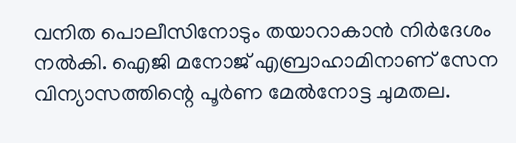വനിത പൊലീസിനോടും തയാറാകാന്‍ നിര്‍ദേശം നല്‍കി. ഐജി മനോജ് എബ്രാഹാമിനാണ് സേന വിന്യാസത്തിന്റെ പൂര്‍ണ മേല്‍നോട്ട ചുമതല.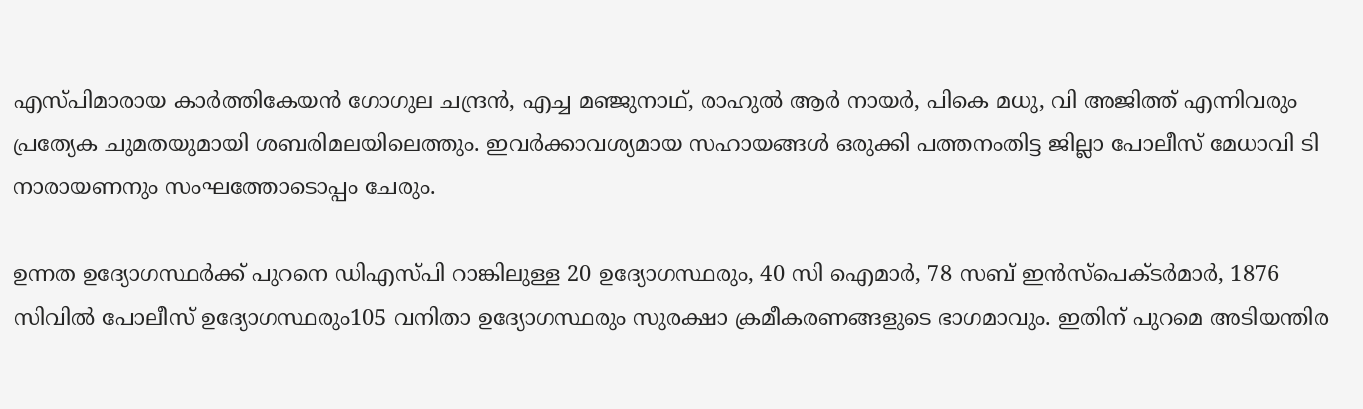എസ്പിമാരായ കാര്‍ത്തികേയന്‍ ഗോഗുല ചന്ദ്രന്‍, എച്ച മഞ്ജുനാഥ്, രാഹുല്‍ ആര്‍ നായര്‍, പികെ മധു, വി അജിത്ത് എന്നിവരും പ്രത്യേക ചുമതയുമായി ശബരിമലയിലെത്തും. ഇവര്‍ക്കാവശ്യമായ സഹായങ്ങള്‍ ഒരുക്കി പത്തനംതിട്ട ജില്ലാ പോലീസ് മേധാവി ടി നാരായണനും സംഘത്തോടൊപ്പം ചേരും.

ഉന്നത ഉദ്യോഗസ്ഥര്‍ക്ക് പുറനെ ഡിഎസ്പി റാങ്കിലുള്ള 20 ഉദ്യോഗസ്ഥരും, 40 സി ഐമാര്‍, 78 സബ് ഇന്‍സ്‌പെക്ടര്‍മാര്‍, 1876 സിവില്‍ പോലീസ് ഉദ്യോഗസ്ഥരും105 വനിതാ ഉദ്യോഗസ്ഥരും സുരക്ഷാ ക്രമീകരണങ്ങളുടെ ഭാഗമാവും. ഇതിന് പുറമെ അടിയന്തിര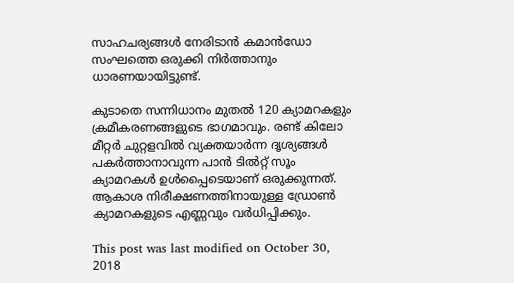സാഹചര്യങ്ങള്‍ നേരിടാന്‍ കമാന്‍ഡോ സംഘത്തെ ഒരുക്കി നിര്‍ത്താനും ധാരണയായിട്ടുണ്ട്.

കുടാതെ സന്നിധാനം മുതല്‍ 120 ക്യാമറകളും ക്രമീകരണങ്ങളുടെ ഭാഗമാവും. രണ്ട് കിലോ മീറ്റര്‍ ചുറ്റളവില്‍ വ്യക്തയാര്‍ന്ന ദൃശ്യങ്ങള്‍ പകര്‍ത്താനാവുന്ന പാന്‍ ടില്‍റ്റ് സൂം ക്യാമറകള്‍ ഉള്‍പ്പൈടെയാണ് ഒരുക്കുന്നത്. ആകാശ നിരീക്ഷണത്തിനായുള്ള ഡ്രോണ്‍ ക്യാമറകളുടെ എണ്ണവും വര്‍ധിപ്പിക്കും.

This post was last modified on October 30, 2018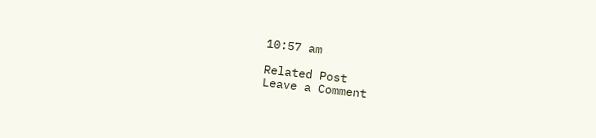10:57 am

Related Post
Leave a Comment